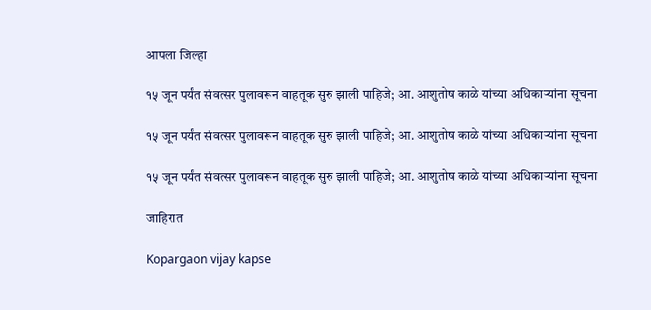आपला जिल्हा

१५ जून पर्यंत संवत्सर पुलावरून वाहतूक सुरु झाली पाहिजे; आ. आशुतोष काळे यांच्या अधिकाऱ्यांना सूचना

१५ जून पर्यंत संवत्सर पुलावरून वाहतूक सुरु झाली पाहिजे; आ. आशुतोष काळे यांच्या अधिकाऱ्यांना सूचना

१५ जून पर्यंत संवत्सर पुलावरून वाहतूक सुरु झाली पाहिजे; आ. आशुतोष काळे यांच्या अधिकाऱ्यांना सूचना

जाहिरात

Kopargaon vijay kapse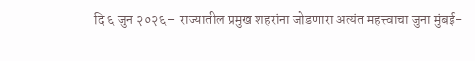दि ६ जुन २०२६–  राज्यातील प्रमुख शहरांना जोडणारा अत्यंत महत्त्वाचा जुना मुंबई-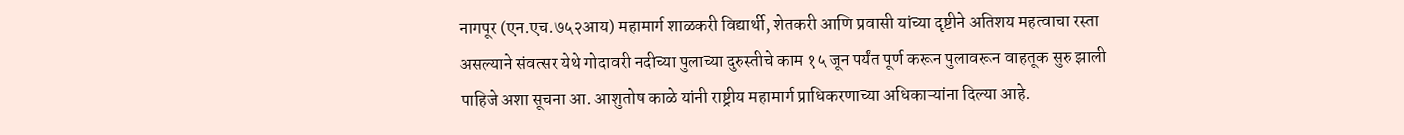नागपूर (एन.एच.७५२आय) महामार्ग शाळकरी विद्यार्थी, शेतकरी आणि प्रवासी यांच्या दृष्टीने अतिशय महत्वाचा रस्ता असल्याने संवत्सर येथे गोदावरी नदीच्या पुलाच्या दुरुस्तीचे काम १५ जून पर्यंत पूर्ण करून पुलावरून वाहतूक सुरु झाली पाहिजे अशा सूचना आ. आशुतोष काळे यांनी राष्ट्रीय महामार्ग प्राधिकरणाच्या अधिकाऱ्यांना दिल्या आहे.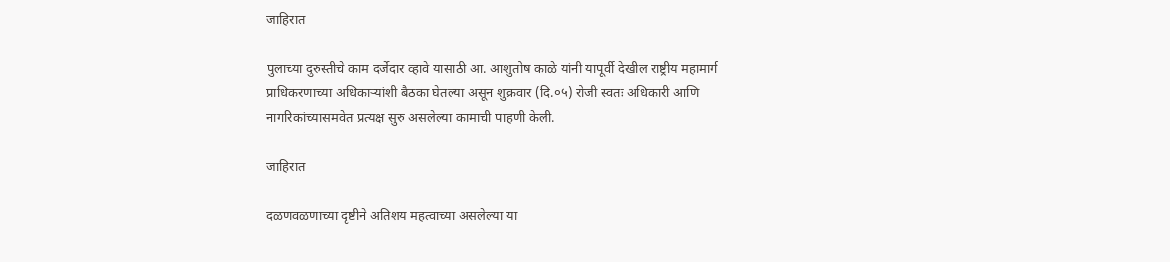जाहिरात

पुलाच्या दुरुस्तीचे काम दर्जेदार व्हावे यासाठी आ. आशुतोष काळे यांनी यापूर्वी देखील राष्ट्रीय महामार्ग प्राधिकरणाच्या अधिकाऱ्यांशी बैठका घेतल्या असून शुक्रवार (दि.०५) रोजी स्वतः अधिकारी आणि नागरिकांच्यासमवेत प्रत्यक्ष सुरु असलेल्या कामाची पाहणी केली.

जाहिरात

दळणवळणाच्या दृष्टीने अतिशय महत्वाच्या असलेल्या या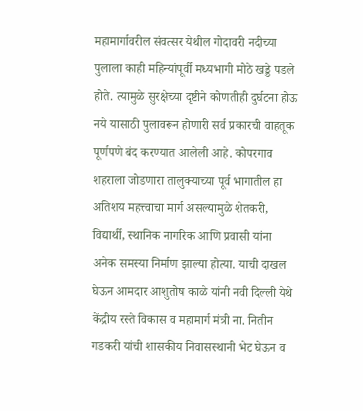महामार्गावरील संवत्सर येथील गोदावरी नदीच्या पुलाला काही महिन्यांपूर्वी मध्यभागी मोठे खड्डे पडले होते. त्यामुळे सुरक्षेच्या दृष्टीने कोणतीही दुर्घटना होऊ नये यासाठी पुलावरून होणारी सर्व प्रकारची वाहतूक पूर्णपणे बंद करण्यात आलेली आहे. कोपरगाव शहराला जोडणारा तालुक्याच्या पूर्व भागातील हा अतिशय महत्त्वाचा मार्ग असल्यामुळे शेतकरी, विद्यार्थी, स्थानिक नागरिक आणि प्रवासी यांना अनेक समस्या निर्माण झाल्या होत्या. याची दाखल घेऊन आमदार आशुतोष काळे यांनी नवी दिल्ली येथे केंद्रीय रस्ते विकास व महामार्ग मंत्री ना. नितीन गडकरी यांची शासकीय निवासस्थानी भेट घेऊन व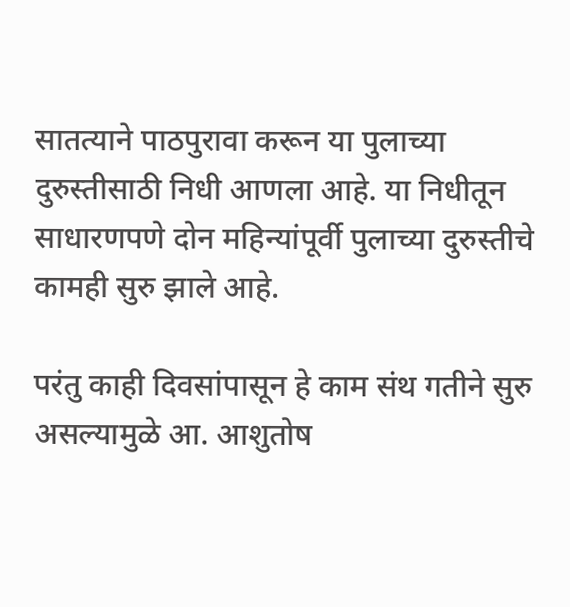सातत्याने पाठपुरावा करून या पुलाच्या दुरुस्तीसाठी निधी आणला आहे. या निधीतून साधारणपणे दोन महिन्यांपूर्वी पुलाच्या दुरुस्तीचे कामही सुरु झाले आहे.

परंतु काही दिवसांपासून हे काम संथ गतीने सुरु असल्यामुळे आ. आशुतोष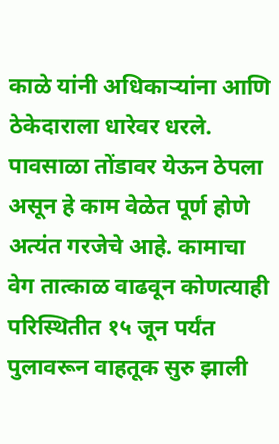काळे यांनी अधिकाऱ्यांना आणि ठेकेदाराला धारेवर धरले. पावसाळा तोंडावर येऊन ठेपला असून हे काम वेळेत पूर्ण होणे अत्यंत गरजेचे आहे. कामाचा वेग तात्काळ वाढवून कोणत्याही परिस्थितीत १५ जून पर्यंत पुलावरून वाहतूक सुरु झाली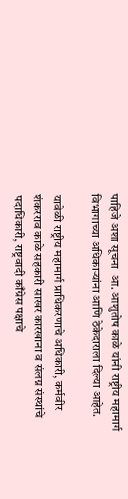पाहिजे अशा सूचना  आ. आशुतोष काळे यांनी राष्ट्रीय महामार्ग विभागाच्या अधिकाऱ्यांना आणि ठेकेदाराला दिल्या आहेत.

यावेळी राष्ट्रीय महामार्ग प्राधिकरणाचे अधिकारी, कर्मवीर शंकरराव काळे सहकारी साखर कारखाना व संलग्न संस्थांचे पदाधिकारी, राष्ट्रवादी काँग्रेस पक्षाचे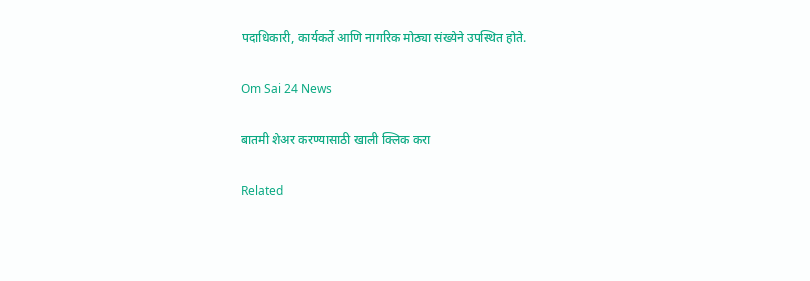पदाधिकारी, कार्यकर्ते आणि नागरिक मोठ्या संख्येने उपस्थित होते.

Om Sai 24 News

बातमी शेअर करण्यासाठी खाली क्लिक करा

Related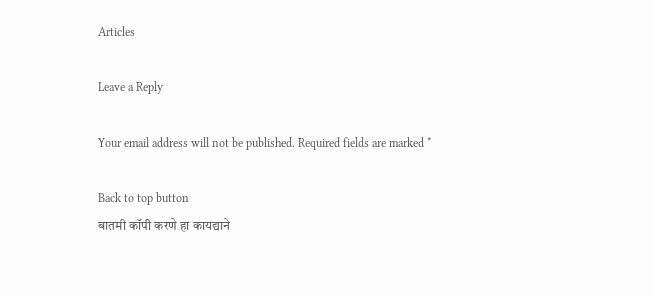Articles

Leave a Reply

Your email address will not be published. Required fields are marked *

Back to top button
बातमी कॉपी करणे हा कायद्याने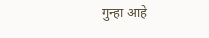गुन्हा आहे